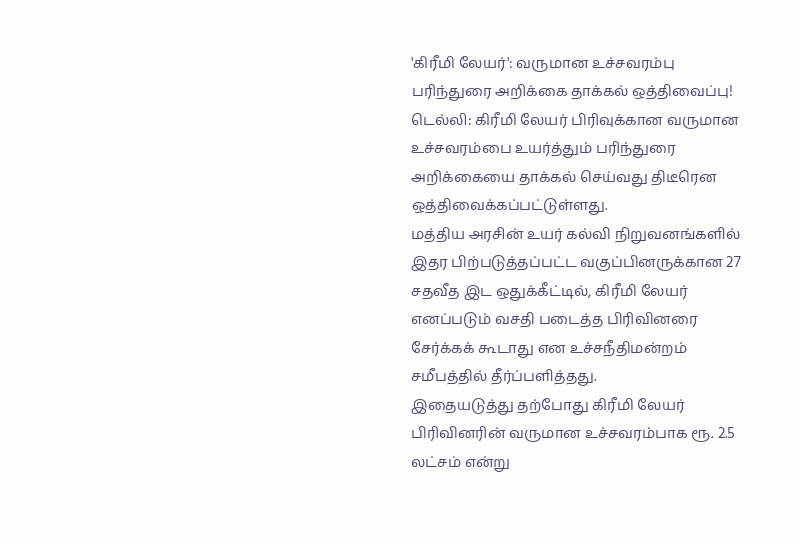'கிரீமி லேயர்': வருமான உச்சவரம்பு பரிந்துரை அறிக்கை தாக்கல் ஒத்திவைப்பு!
டெல்லி: கிரீமி லேயர் பிரிவுக்கான வருமான உச்சவரம்பை உயர்த்தும் பரிந்துரை அறிக்கையை தாக்கல் செய்வது திடீரென ஒத்திவைக்கப்பட்டுள்ளது.
மத்திய அரசின் உயர் கல்வி நிறுவனங்களில் இதர பிற்படுத்தப்பட்ட வகுப்பினருக்கான 27 சதவீத இட ஒதுக்கீட்டில், கிரீமி லேயர் எனப்படும் வசதி படைத்த பிரிவினரை சேர்க்கக் கூடாது என உச்சநீதிமன்றம் சமீபத்தில் தீர்ப்பளித்தது.
இதையடுத்து தற்போது கிரீமி லேயர் பிரிவினரின் வருமான உச்சவரம்பாக ரூ. 2.5 லட்சம் என்று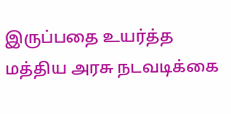இருப்பதை உயர்த்த மத்திய அரசு நடவடிக்கை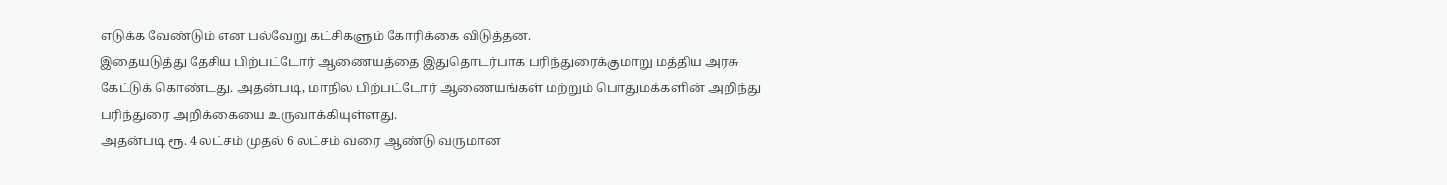எடுக்க வேண்டும் என பல்வேறு கட்சிகளும் கோரிக்கை விடுத்தன.
இதையடுத்து தேசிய பிற்பட்டோர் ஆணையத்தை இதுதொடர்பாக பரிந்துரைக்குமாறு மத்திய அரசு கேட்டுக் கொண்டது. அதன்படி, மாநில பிற்பட்டோர் ஆணையங்கள் மற்றும் பொதுமக்களின் அறிந்து பரிந்துரை அறிக்கையை உருவாக்கியுள்ளது.
அதன்படி ரூ. 4 லட்சம் முதல் 6 லட்சம் வரை ஆண்டு வருமான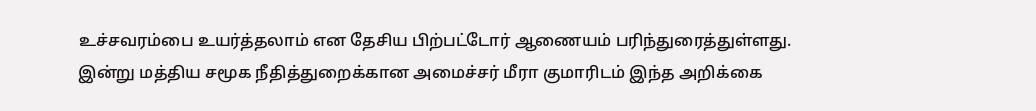உச்சவரம்பை உயர்த்தலாம் என தேசிய பிற்பட்டோர் ஆணையம் பரிந்துரைத்துள்ளது.
இன்று மத்திய சமூக நீதித்துறைக்கான அமைச்சர் மீரா குமாரிடம் இந்த அறிக்கை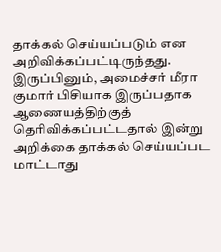தாக்கல் செய்யப்படும் என அறிவிக்கப்பட்டிருந்தது. இருப்பினும், அமைச்சர் மீரா குமார் பிசியாக இருப்பதாக ஆணையத்திற்குத் தெரிவிக்கப்பட்டதால் இன்று அறிக்கை தாக்கல் செய்யப்பட மாட்டாது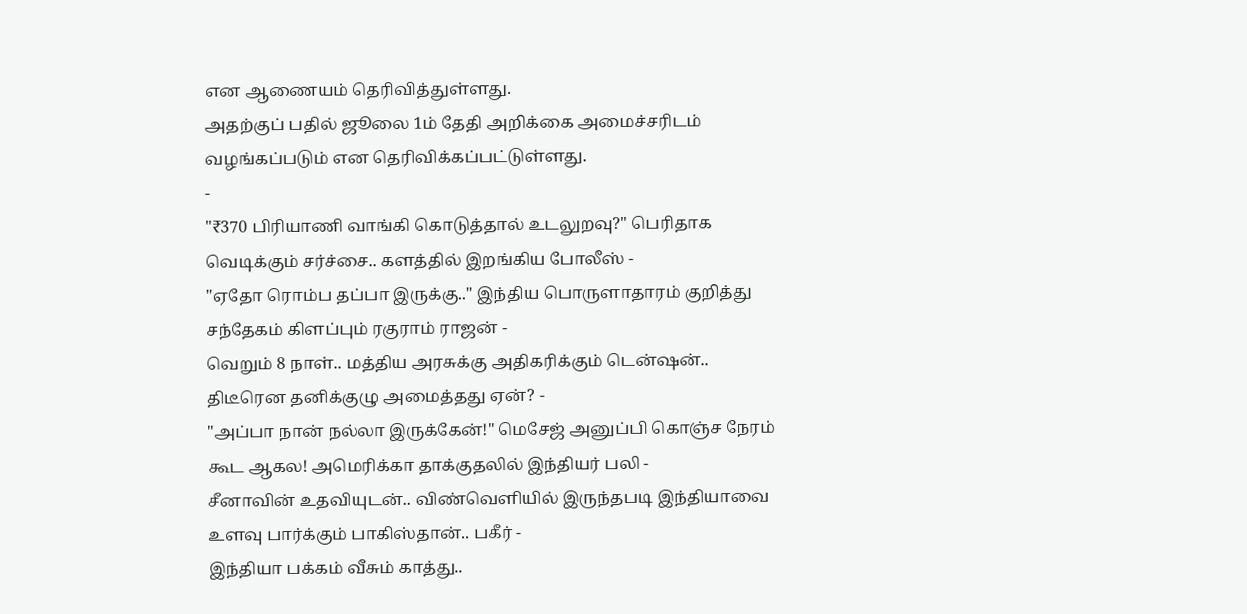என ஆணையம் தெரிவித்துள்ளது.
அதற்குப் பதில் ஜூலை 1ம் தேதி அறிக்கை அமைச்சரிடம் வழங்கப்படும் என தெரிவிக்கப்பட்டுள்ளது.
-
"₹370 பிரியாணி வாங்கி கொடுத்தால் உடலுறவு?" பெரிதாக வெடிக்கும் சர்ச்சை.. களத்தில் இறங்கிய போலீஸ் -
"ஏதோ ரொம்ப தப்பா இருக்கு.." இந்திய பொருளாதாரம் குறித்து சந்தேகம் கிளப்பும் ரகுராம் ராஜன் -
வெறும் 8 நாள்.. மத்திய அரசுக்கு அதிகரிக்கும் டென்ஷன்.. திடீரென தனிக்குழு அமைத்தது ஏன்? -
"அப்பா நான் நல்லா இருக்கேன்!" மெசேஜ் அனுப்பி கொஞ்ச நேரம் கூட ஆகல! அமெரிக்கா தாக்குதலில் இந்தியர் பலி -
சீனாவின் உதவியுடன்.. விண்வெளியில் இருந்தபடி இந்தியாவை உளவு பார்க்கும் பாகிஸ்தான்.. பகீர் -
இந்தியா பக்கம் வீசும் காத்து..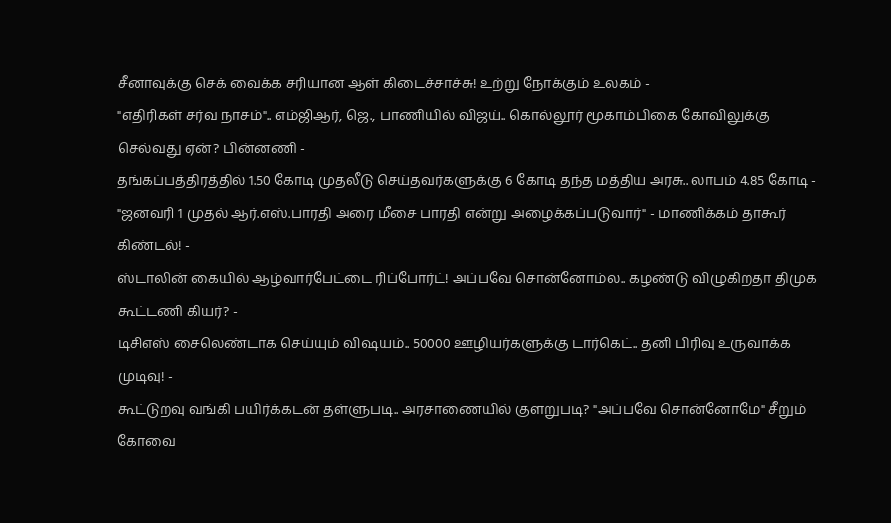சீனாவுக்கு செக் வைக்க சரியான ஆள் கிடைச்சாச்சு! உற்று நோக்கும் உலகம் -
"எதிரிகள் சர்வ நாசம்".. எம்ஜிஆர், ஜெ., பாணியில் விஜய்.. கொல்லூர் மூகாம்பிகை கோவிலுக்கு செல்வது ஏன்? பின்னணி -
தங்கப்பத்திரத்தில் 1.50 கோடி முதலீடு செய்தவர்களுக்கு 6 கோடி தந்த மத்திய அரசு.. லாபம் 4.85 கோடி -
"ஜனவரி 1 முதல் ஆர்.எஸ்.பாரதி அரை மீசை பாரதி என்று அழைக்கப்படுவார்" - மாணிக்கம் தாகூர் கிண்டல்! -
ஸ்டாலின் கையில் ஆழ்வார்பேட்டை ரிப்போர்ட்! அப்பவே சொன்னோம்ல.. கழண்டு விழுகிறதா திமுக கூட்டணி கியர்? -
டிசிஎஸ் சைலெண்டாக செய்யும் விஷயம்.. 50000 ஊழியர்களுக்கு டார்கெட்.. தனி பிரிவு உருவாக்க முடிவு! -
கூட்டுறவு வங்கி பயிர்க்கடன் தள்ளுபடி.. அரசாணையில் குளறுபடி? "அப்பவே சொன்னோமே" சீறும் கோவை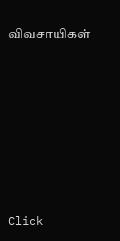விவசாயிகள்












Click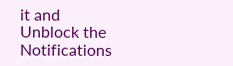it and Unblock the Notifications